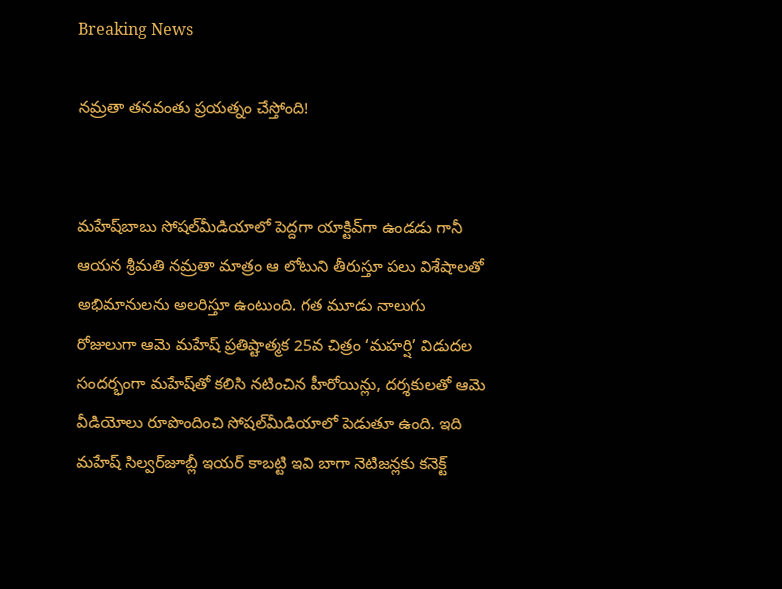Breaking News

నమ్రతా తనవంతు ప్రయత్నం చేస్తోంది!


మహేష్‌బాబు సోషల్‌మీడియాలో పెద్దగా యాక్టివ్‌గా ఉండడు గానీ ఆయన శ్రీమతి నమ్రతా మాత్రం ఆ లోటుని తీరుస్తూ పలు విశేషాలతో అభిమానులను అలరిస్తూ ఉంటుంది. గత మూడు నాలుగు రోజులుగా ఆమె మహేష్‌ ప్రతిష్టాత్మక 25వ చిత్రం ‘మహర్షి’ విడుదల సందర్భంగా మహేష్‌తో కలిసి నటించిన హీరోయిన్లు, దర్శకులతో ఆమె వీడియోలు రూపొందించి సోషల్‌మీడియాలో పెడుతూ ఉంది. ఇది మహేష్‌ సిల్వర్‌జూబ్లీ ఇయర్‌ కాబట్టి ఇవి బాగా నెటిజన్లకు కనెక్ట్‌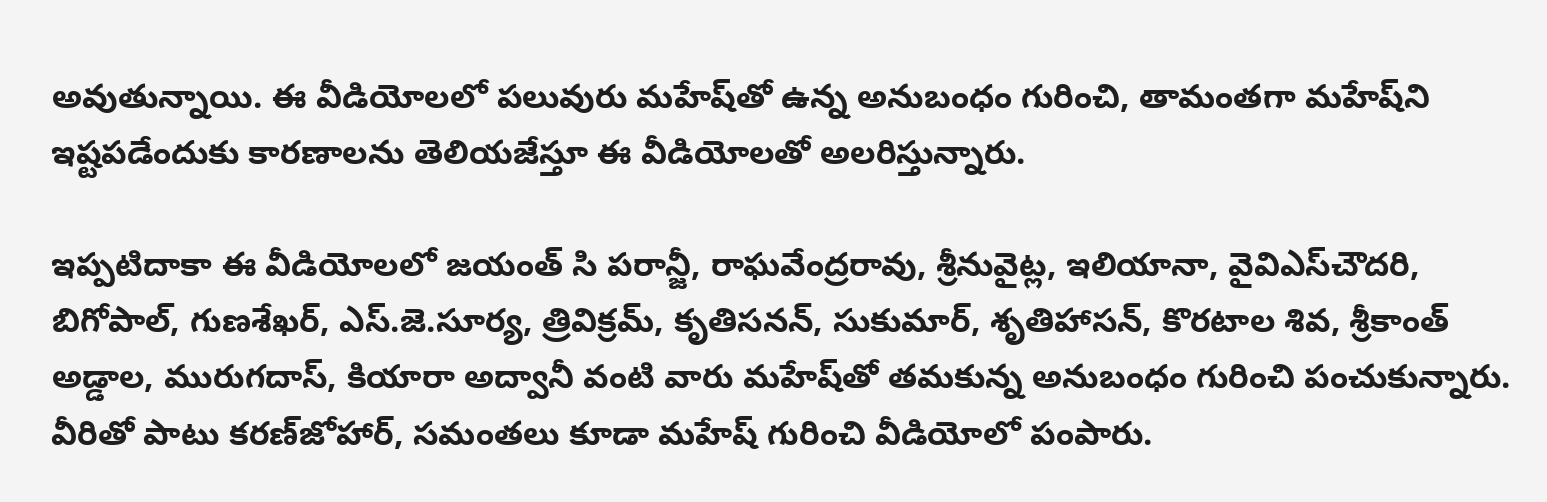అవుతున్నాయి. ఈ వీడియోలలో పలువురు మహేష్‌తో ఉన్న అనుబంధం గురించి, తామంతగా మహేష్‌ని ఇష్టపడేందుకు కారణాలను తెలియజేస్తూ ఈ వీడియోలతో అలరిస్తున్నారు.

ఇప్పటిదాకా ఈ వీడియోలలో జయంత్‌ సి పరాన్జీ, రాఘవేంద్రరావు, శ్రీనువైట్ల, ఇలియానా, వైవిఎస్‌చౌదరి, బిగోపాల్‌, గుణశేఖర్‌, ఎస్‌.జె.సూర్య, త్రివిక్రమ్‌, కృతిసనన్‌, సుకుమార్‌, శృతిహాసన్‌, కొరటాల శివ, శ్రీకాంత్‌ అడ్డాల, మురుగదాస్‌, కియారా అద్వానీ వంటి వారు మహేష్‌తో తమకున్న అనుబంధం గురించి పంచుకున్నారు. వీరితో పాటు కరణ్‌జోహార్‌, సమంతలు కూడా మహేష్‌ గురించి వీడియోలో పంపారు.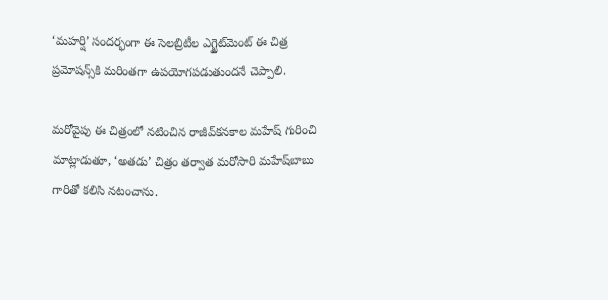‘మహర్షి’ సందర్భంగా ఈ సెలబ్రిటీల ఎగ్జైట్‌మెంట్‌ ఈ చిత్ర ప్రమోషన్స్‌కి మరింతగా ఉపయోగపడుతుందనే చెప్పాలి.

మరోవైపు ఈ చిత్రంలో నటించిన రాజీవ్‌కనకాల మహేష్‌ గురించి మాట్లాడుతూ, ‘అతడు’ చిత్రం తర్వాత మరోసారి మహేష్‌బాబు గారితో కలిసి నటంచాను.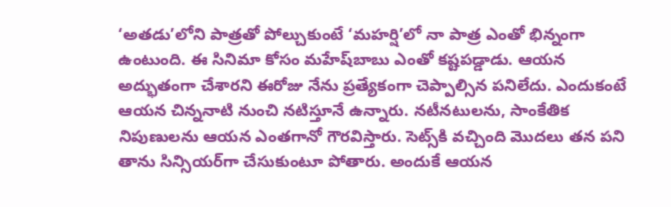‘అతడు’లోని పాత్రతో పోల్చుకుంటే ‘మహర్షి’లో నా పాత్ర ఎంతో భిన్నంగా ఉంటుంది. ఈ సినిమా కోసం మహేష్‌బాబు ఎంతో కష్టపడ్డాడు. ఆయన అద్భుతంగా చేశారని ఈరోజు నేను ప్రత్యేకంగా చెప్పాల్సిన పనిలేదు. ఎందుకంటే ఆయన చిన్ననాటి నుంచి నటిస్తూనే ఉన్నారు. నటీనటులను, సాంకేతిక నిపుణులను ఆయన ఎంతగానో గౌరవిస్తారు. సెట్స్‌కి వచ్చింది మొదలు తన పని తాను సిన్సియర్‌గా చేసుకుంటూ పోతారు. అందుకే ఆయన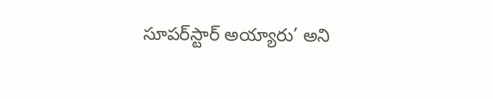సూపర్‌స్టార్‌ అయ్యారు’ అని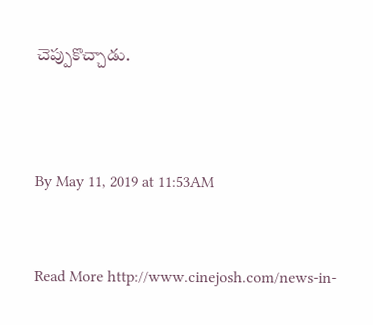చెప్పుకొచ్చాడు.



By May 11, 2019 at 11:53AM


Read More http://www.cinejosh.com/news-in-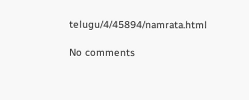telugu/4/45894/namrata.html

No comments